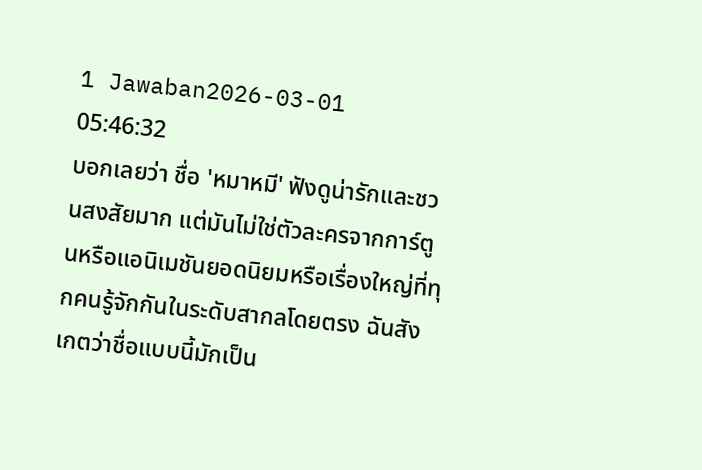1 Jawaban2026-03-01 05:46:32
บอกเลยว่า ชื่อ 'หมาหมี' ฟังดูน่ารักและชวนสงสัยมาก แต่มันไม่ใช่ตัวละครจากการ์ตูนหรือแอนิเมชันยอดนิยมหรือเรื่องใหญ่ที่ทุกคนรู้จักกันในระดับสากลโดยตรง ฉันสังเกตว่าชื่อแบบนี้มักเป็น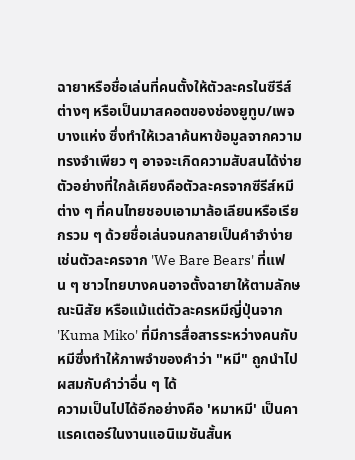ฉายาหรือชื่อเล่นที่คนตั้งให้ตัวละครในซีรีส์ต่างๆ หรือเป็นมาสคอตของช่องยูทูบ/เพจบางแห่ง ซึ่งทำให้เวลาค้นหาข้อมูลจากความทรงจำเพียว ๆ อาจจะเกิดความสับสนได้ง่าย ตัวอย่างที่ใกล้เคียงคือตัวละครจากซีรีส์หมีต่าง ๆ ที่คนไทยชอบเอามาล้อเลียนหรือเรียกรวม ๆ ด้วยชื่อเล่นจนกลายเป็นคำจำง่าย เช่นตัวละครจาก 'We Bare Bears' ที่แฟน ๆ ชาวไทยบางคนอาจตั้งฉายาให้ตามลักษณะนิสัย หรือแม้แต่ตัวละครหมีญี่ปุ่นจาก 'Kuma Miko' ที่มีการสื่อสารระหว่างคนกับหมีซึ่งทำให้ภาพจำของคำว่า "หมี" ถูกนำไปผสมกับคำว่าอื่น ๆ ได้
ความเป็นไปได้อีกอย่างคือ 'หมาหมี' เป็นคาแรคเตอร์ในงานแอนิเมชันสั้นห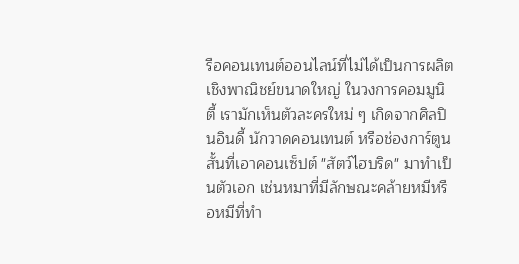รือคอนเทนต์ออนไลน์ที่ไม่ได้เป็นการผลิตเชิงพาณิชย์ขนาดใหญ่ ในวงการคอมมูนิตี้ เรามักเห็นตัวละครใหม่ ๆ เกิดจากศิลปินอินดี้ นักวาดคอนเทนต์ หรือช่องการ์ตูนสั้นที่เอาคอนเซ็ปต์ "สัตว์ไฮบริด" มาทำเป็นตัวเอก เช่นหมาที่มีลักษณะคล้ายหมีหรือหมีที่ทำ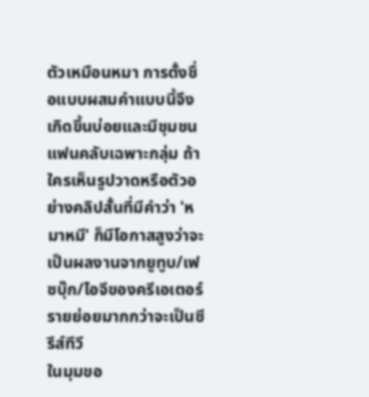ตัวเหมือนหมา การตั้งชื่อแบบผสมคำแบบนี้จึงเกิดขึ้นบ่อยและมีชุมชนแฟนคลับเฉพาะกลุ่ม ถ้าใครเห็นรูปวาดหรือตัวอย่างคลิปสั้นที่มีคำว่า 'หมาหมี' ก็มีโอกาสสูงว่าจะเป็นผลงานจากยูทูบ/เฟซบุ๊ก/ไอจีของครีเอเตอร์รายย่อยมากกว่าจะเป็นซีรีส์ทีวี
ในมุมขอ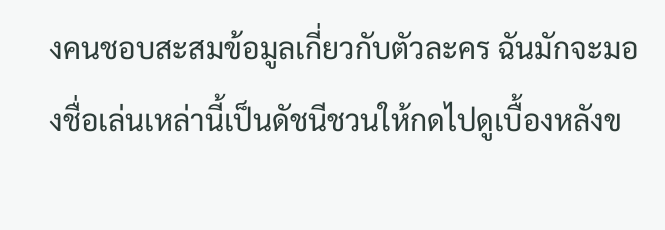งคนชอบสะสมข้อมูลเกี่ยวกับตัวละคร ฉันมักจะมองชื่อเล่นเหล่านี้เป็นดัชนีชวนให้กดไปดูเบื้องหลังข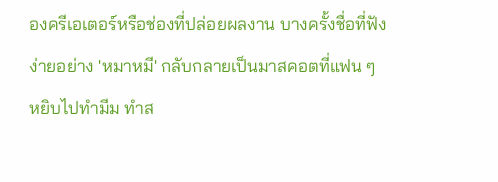องครีเอเตอร์หรือช่องที่ปล่อยผลงาน บางครั้งชื่อที่ฟังง่ายอย่าง 'หมาหมี' กลับกลายเป็นมาสคอตที่แฟน ๆ หยิบไปทำมีม ทำส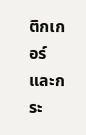ติกเกอร์ และกระ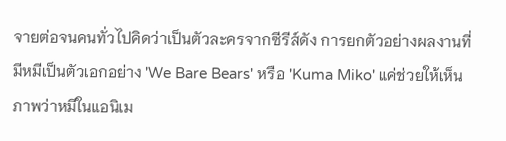จายต่อจนคนทั่วไปคิดว่าเป็นตัวละครจากซีรีส์ดัง การยกตัวอย่างผลงานที่มีหมีเป็นตัวเอกอย่าง 'We Bare Bears' หรือ 'Kuma Miko' แค่ช่วยให้เห็นภาพว่าหมีในแอนิเม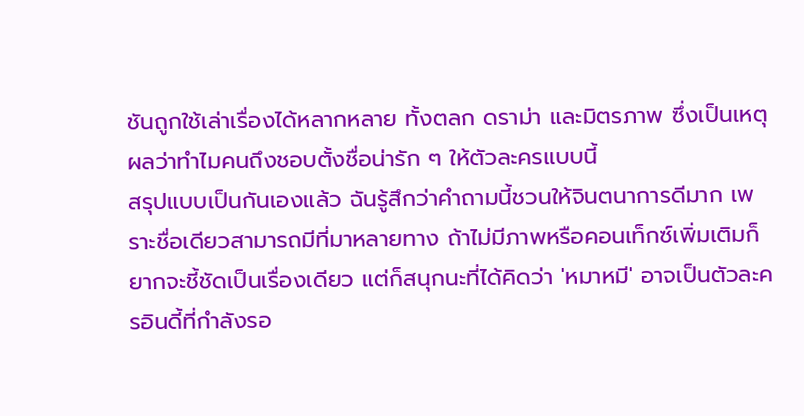ชันถูกใช้เล่าเรื่องได้หลากหลาย ทั้งตลก ดราม่า และมิตรภาพ ซึ่งเป็นเหตุผลว่าทำไมคนถึงชอบตั้งชื่อน่ารัก ๆ ให้ตัวละครแบบนี้
สรุปแบบเป็นกันเองแล้ว ฉันรู้สึกว่าคำถามนี้ชวนให้จินตนาการดีมาก เพราะชื่อเดียวสามารถมีที่มาหลายทาง ถ้าไม่มีภาพหรือคอนเท็กซ์เพิ่มเติมก็ยากจะชี้ชัดเป็นเรื่องเดียว แต่ก็สนุกนะที่ได้คิดว่า 'หมาหมี' อาจเป็นตัวละครอินดี้ที่กำลังรอ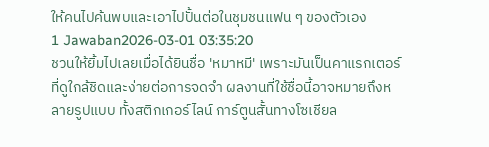ให้คนไปค้นพบและเอาไปปั้นต่อในชุมชนแฟน ๆ ของตัวเอง
1 Jawaban2026-03-01 03:35:20
ชวนให้ยิ้มไปเลยเมื่อได้ยินชื่อ 'หมาหมี' เพราะมันเป็นคาแรกเตอร์ที่ดูใกล้ชิดและง่ายต่อการจดจำ ผลงานที่ใช้ชื่อนี้อาจหมายถึงหลายรูปแบบ ทั้งสติกเกอร์ไลน์ การ์ตูนสั้นทางโซเชียล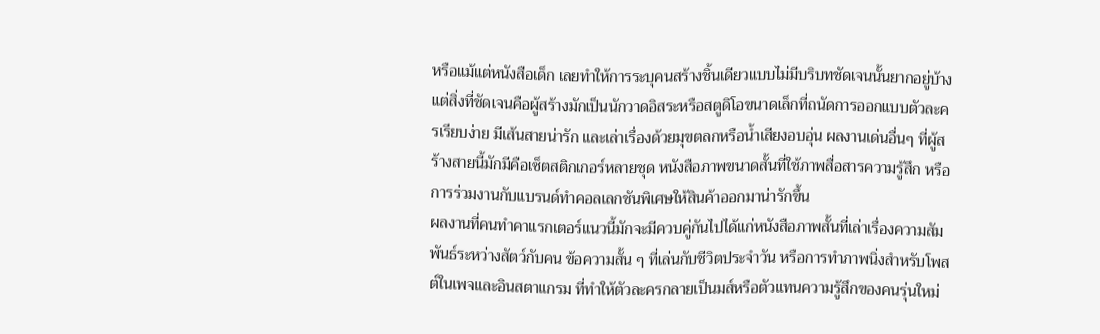หรือแม้แต่หนังสือเด็ก เลยทำให้การระบุคนสร้างชิ้นเดียวแบบไม่มีบริบทชัดเจนนั้นยากอยู่บ้าง แต่สิ่งที่ชัดเจนคือผู้สร้างมักเป็นนักวาดอิสระหรือสตูดิโอขนาดเล็กที่ถนัดการออกแบบตัวละครเรียบง่าย มีเส้นสายน่ารัก และเล่าเรื่องด้วยมุขตลกหรือน้ำเสียงอบอุ่น ผลงานเด่นอื่นๆ ที่ผู้สร้างสายนี้มักมีคือเซ็ตสติกเกอร์หลายชุด หนังสือภาพขนาดสั้นที่ใช้ภาพสื่อสารความรู้สึก หรือการร่วมงานกับแบรนด์ทำคอลเลกชันพิเศษให้สินค้าออกมาน่ารักขึ้น
ผลงานที่คนทำคาแรกเตอร์แนวนี้มักจะมีควบคู่กันไปได้แก่หนังสือภาพสั้นที่เล่าเรื่องความสัมพันธ์ระหว่างสัตว์กับคน ข้อความสั้น ๆ ที่เล่นกับชีวิตประจำวัน หรือการทำภาพนิ่งสำหรับโพสต์ในเพจและอินสตาแกรม ที่ทำให้ตัวละครกลายเป็นมส์หรือตัวแทนความรู้สึกของคนรุ่นใหม่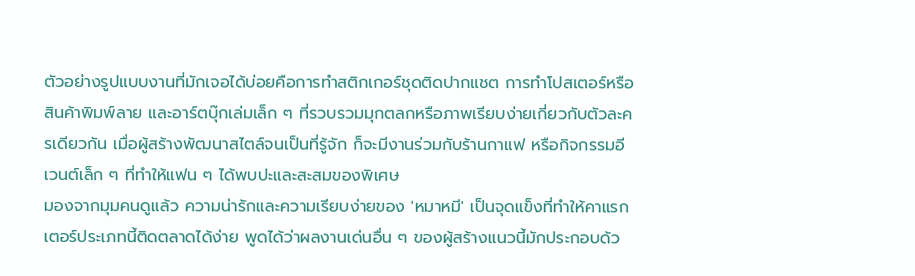ตัวอย่างรูปแบบงานที่มักเจอได้บ่อยคือการทำสติกเกอร์ชุดติดปากแชต การทำโปสเตอร์หรือสินค้าพิมพ์ลาย และอาร์ตบุ๊กเล่มเล็ก ๆ ที่รวบรวมมุกตลกหรือภาพเรียบง่ายเกี่ยวกับตัวละครเดียวกัน เมื่อผู้สร้างพัฒนาสไตล์จนเป็นที่รู้จัก ก็จะมีงานร่วมกับร้านกาแฟ หรือกิจกรรมอีเวนต์เล็ก ๆ ที่ทำให้แฟน ๆ ได้พบปะและสะสมของพิเศษ
มองจากมุมคนดูแล้ว ความน่ารักและความเรียบง่ายของ 'หมาหมี' เป็นจุดแข็งที่ทำให้คาแรกเตอร์ประเภทนี้ติดตลาดได้ง่าย พูดได้ว่าผลงานเด่นอื่น ๆ ของผู้สร้างแนวนี้มักประกอบด้ว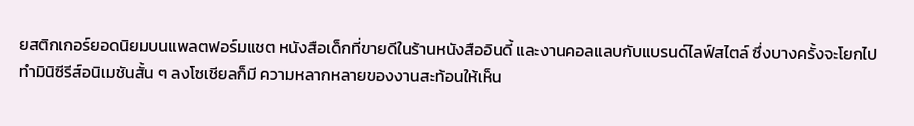ยสติกเกอร์ยอดนิยมบนแพลตฟอร์มแชต หนังสือเด็กที่ขายดีในร้านหนังสืออินดี้ และงานคอลแลบกับแบรนด์ไลฟ์สไตล์ ซึ่งบางครั้งจะโยกไปทำมินิซีรีส์อนิเมชันสั้น ๆ ลงโซเชียลก็มี ความหลากหลายของงานสะท้อนให้เห็น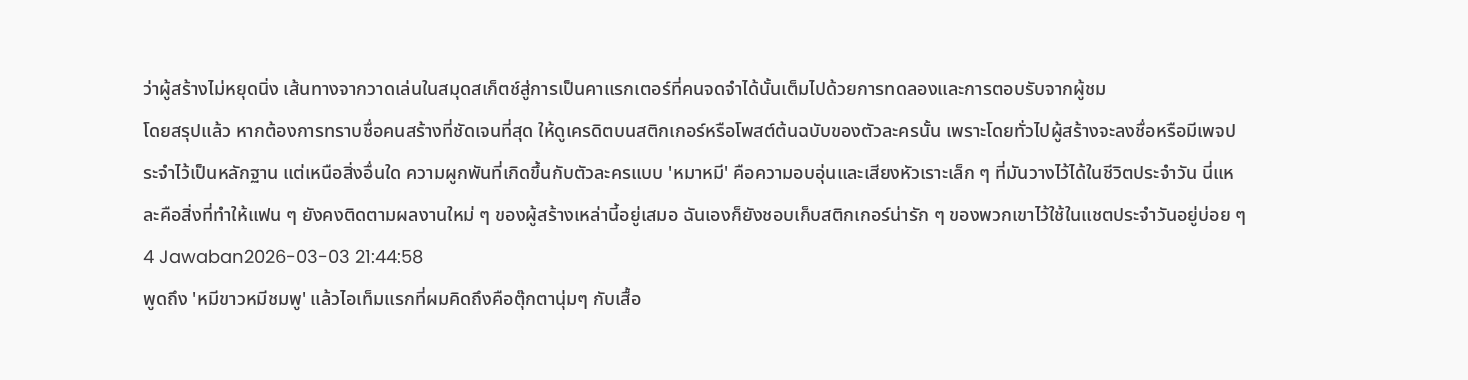ว่าผู้สร้างไม่หยุดนิ่ง เส้นทางจากวาดเล่นในสมุดสเก็ตช์สู่การเป็นคาแรกเตอร์ที่คนจดจำได้นั้นเต็มไปด้วยการทดลองและการตอบรับจากผู้ชม
โดยสรุปแล้ว หากต้องการทราบชื่อคนสร้างที่ชัดเจนที่สุด ให้ดูเครดิตบนสติกเกอร์หรือโพสต์ต้นฉบับของตัวละครนั้น เพราะโดยทั่วไปผู้สร้างจะลงชื่อหรือมีเพจประจำไว้เป็นหลักฐาน แต่เหนือสิ่งอื่นใด ความผูกพันที่เกิดขึ้นกับตัวละครแบบ 'หมาหมี' คือความอบอุ่นและเสียงหัวเราะเล็ก ๆ ที่มันวางไว้ได้ในชีวิตประจำวัน นี่แหละคือสิ่งที่ทำให้แฟน ๆ ยังคงติดตามผลงานใหม่ ๆ ของผู้สร้างเหล่านี้อยู่เสมอ ฉันเองก็ยังชอบเก็บสติกเกอร์น่ารัก ๆ ของพวกเขาไว้ใช้ในแชตประจำวันอยู่บ่อย ๆ
4 Jawaban2026-03-03 21:44:58
พูดถึง 'หมีขาวหมีชมพู' แล้วไอเท็มแรกที่ผมคิดถึงคือตุ๊กตานุ่มๆ กับเสื้อ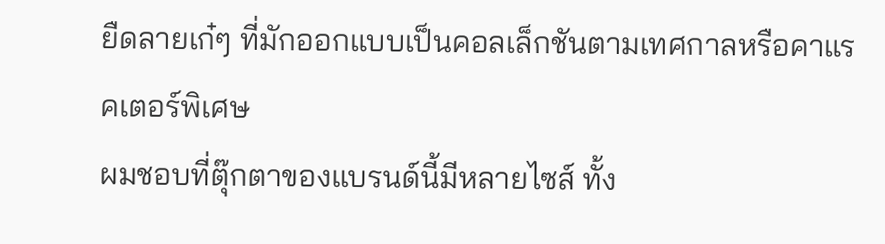ยืดลายเก๋ๆ ที่มักออกแบบเป็นคอลเล็กชันตามเทศกาลหรือคาแรคเตอร์พิเศษ
ผมชอบที่ตุ๊กตาของแบรนด์นี้มีหลายไซส์ ทั้ง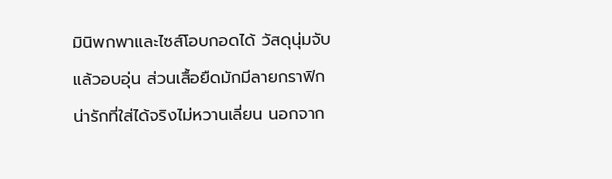มินิพกพาและไซส์โอบกอดได้ วัสดุนุ่มจับแล้วอบอุ่น ส่วนเสื้อยืดมักมีลายกราฟิกน่ารักที่ใส่ได้จริงไม่หวานเลี่ยน นอกจาก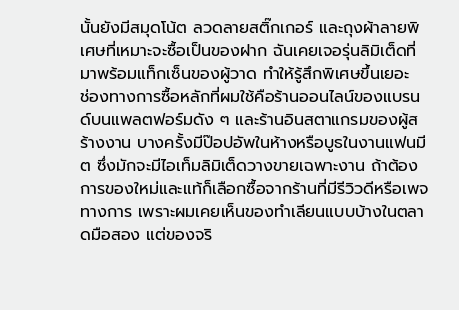นั้นยังมีสมุดโน้ต ลวดลายสติ๊กเกอร์ และถุงผ้าลายพิเศษที่เหมาะจะซื้อเป็นของฝาก ฉันเคยเจอรุ่นลิมิเต็ดที่มาพร้อมแท็กเซ็นของผู้วาด ทำให้รู้สึกพิเศษขึ้นเยอะ
ช่องทางการซื้อหลักที่ผมใช้คือร้านออนไลน์ของแบรนด์บนแพลตฟอร์มดัง ๆ และร้านอินสตาแกรมของผู้สร้างงาน บางครั้งมีป๊อปอัพในห้างหรือบูธในงานแฟนมีต ซึ่งมักจะมีไอเท็มลิมิเต็ดวางขายเฉพาะงาน ถ้าต้องการของใหม่และแท้ก็เลือกซื้อจากร้านที่มีรีวิวดีหรือเพจทางการ เพราะผมเคยเห็นของทำเลียนแบบบ้างในตลาดมือสอง แต่ของจริ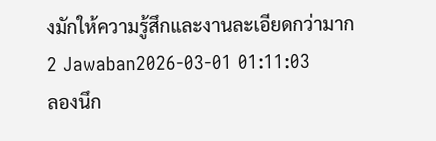งมักให้ความรู้สึกและงานละเอียดกว่ามาก
2 Jawaban2026-03-01 01:11:03
ลองนึก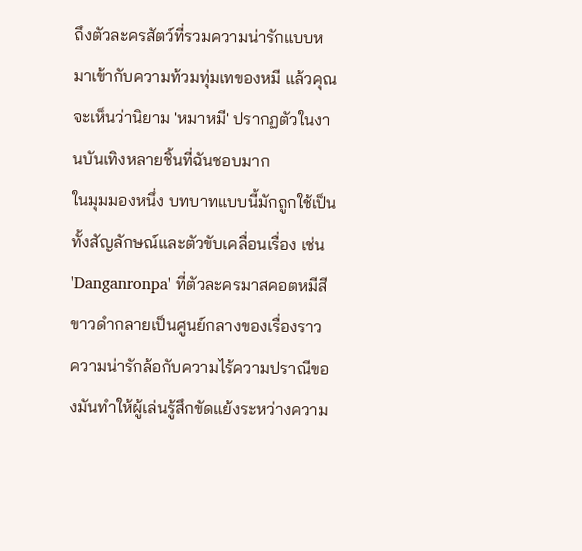ถึงตัวละครสัตว์ที่รวมความน่ารักแบบหมาเข้ากับความท้วมทุ่มเทของหมี แล้วคุณจะเห็นว่านิยาม 'หมาหมี' ปรากฏตัวในงานบันเทิงหลายชิ้นที่ฉันชอบมาก
ในมุมมองหนึ่ง บทบาทแบบนี้มักถูกใช้เป็นทั้งสัญลักษณ์และตัวขับเคลื่อนเรื่อง เช่น 'Danganronpa' ที่ตัวละครมาสคอตหมีสีขาวดำกลายเป็นศูนย์กลางของเรื่องราว ความน่ารักล้อกับความไร้ความปราณีของมันทำให้ผู้เล่นรู้สึกขัดแย้งระหว่างความ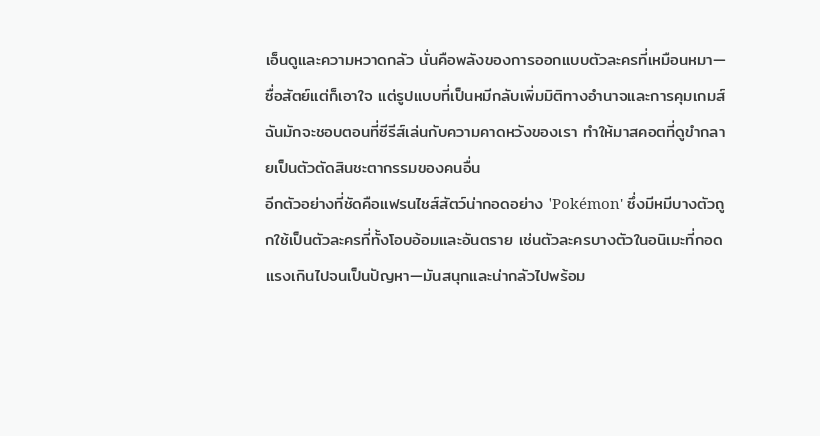เอ็นดูและความหวาดกลัว นั่นคือพลังของการออกแบบตัวละครที่เหมือนหมา—ซื่อสัตย์แต่ก็เอาใจ แต่รูปแบบที่เป็นหมีกลับเพิ่มมิติทางอำนาจและการคุมเกมส์ ฉันมักจะชอบตอนที่ซีรีส์เล่นกับความคาดหวังของเรา ทำให้มาสคอตที่ดูขำกลายเป็นตัวตัดสินชะตากรรมของคนอื่น
อีกตัวอย่างที่ชัดคือแฟรนไชส์สัตว์น่ากอดอย่าง 'Pokémon' ซึ่งมีหมีบางตัวถูกใช้เป็นตัวละครที่ทั้งโอบอ้อมและอันตราย เช่นตัวละครบางตัวในอนิเมะที่กอดแรงเกินไปจนเป็นปัญหา—มันสนุกและน่ากลัวไปพร้อม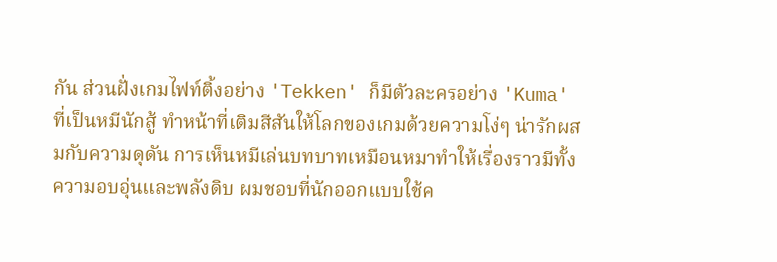กัน ส่วนฝั่งเกมไฟท์ติ้งอย่าง 'Tekken' ก็มีตัวละครอย่าง 'Kuma' ที่เป็นหมีนักสู้ ทำหน้าที่เติมสีสันให้โลกของเกมด้วยความโง่ๆ น่ารักผสมกับความดุดัน การเห็นหมีเล่นบทบาทเหมือนหมาทำให้เรื่องราวมีทั้งความอบอุ่นและพลังดิบ ผมชอบที่นักออกแบบใช้ค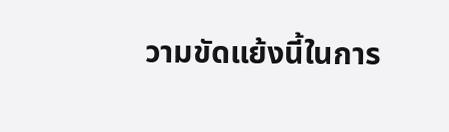วามขัดแย้งนี้ในการ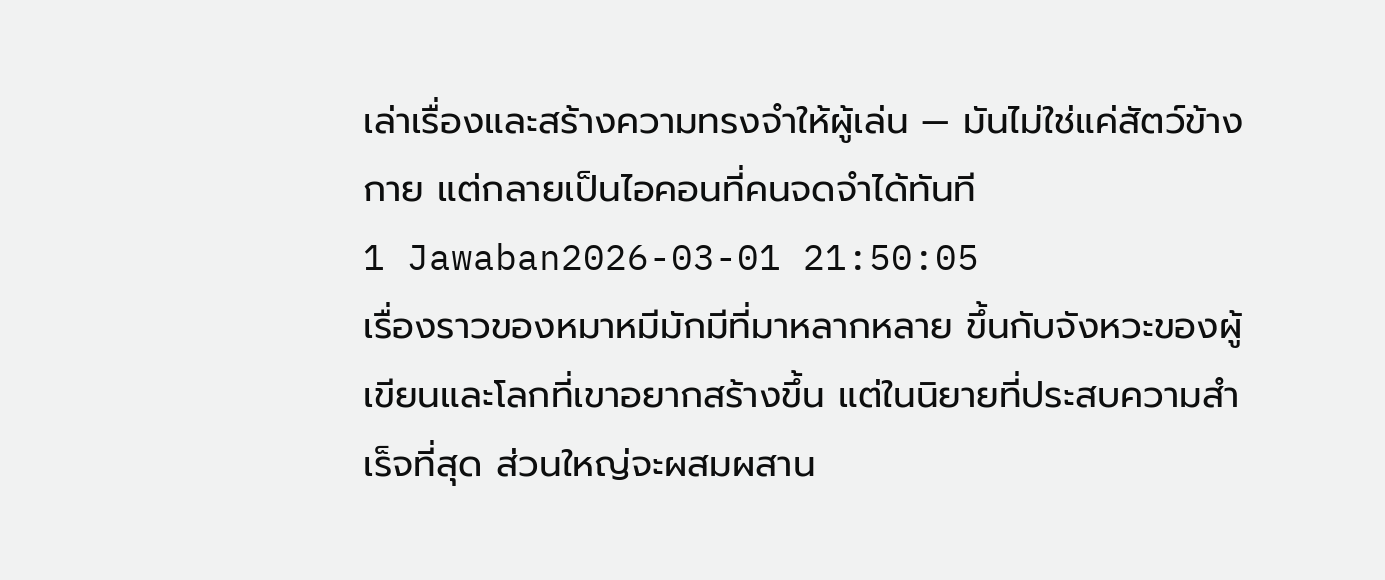เล่าเรื่องและสร้างความทรงจำให้ผู้เล่น — มันไม่ใช่แค่สัตว์ข้างกาย แต่กลายเป็นไอคอนที่คนจดจำได้ทันที
1 Jawaban2026-03-01 21:50:05
เรื่องราวของหมาหมีมักมีที่มาหลากหลาย ขึ้นกับจังหวะของผู้เขียนและโลกที่เขาอยากสร้างขึ้น แต่ในนิยายที่ประสบความสำเร็จที่สุด ส่วนใหญ่จะผสมผสาน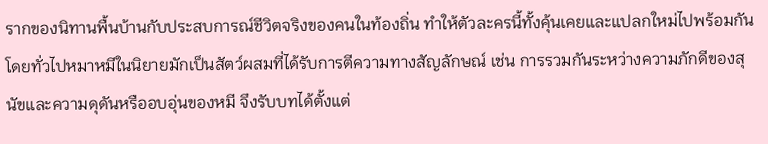รากของนิทานพื้นบ้านกับประสบการณ์ชีวิตจริงของคนในท้องถิ่น ทำให้ตัวละครนี้ทั้งคุ้นเคยและแปลกใหม่ไปพร้อมกัน โดยทั่วไปหมาหมีในนิยายมักเป็นสัตว์ผสมที่ได้รับการตีความทางสัญลักษณ์ เช่น การรวมกันระหว่างความภักดีของสุนัขและความดุดันหรืออบอุ่นของหมี จึงรับบทได้ตั้งแต่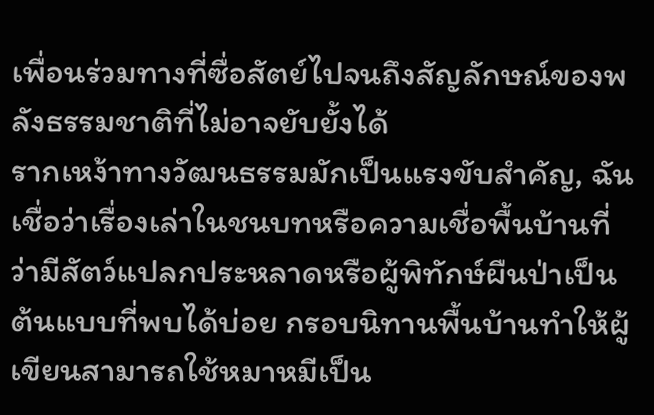เพื่อนร่วมทางที่ซื่อสัตย์ไปจนถึงสัญลักษณ์ของพลังธรรมชาติที่ไม่อาจยับยั้งได้
รากเหง้าทางวัฒนธรรมมักเป็นแรงขับสำคัญ, ฉันเชื่อว่าเรื่องเล่าในชนบทหรือความเชื่อพื้นบ้านที่ว่ามีสัตว์แปลกประหลาดหรือผู้พิทักษ์ผืนป่าเป็นต้นแบบที่พบได้บ่อย กรอบนิทานพื้นบ้านทำให้ผู้เขียนสามารถใช้หมาหมีเป็น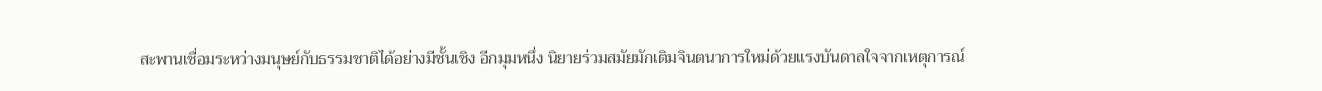สะพานเชื่อมระหว่างมนุษย์กับธรรมชาติได้อย่างมีชั้นเชิง อีกมุมหนึ่ง นิยายร่วมสมัยมักเติมจินตนาการใหม่ด้วยแรงบันดาลใจจากเหตุการณ์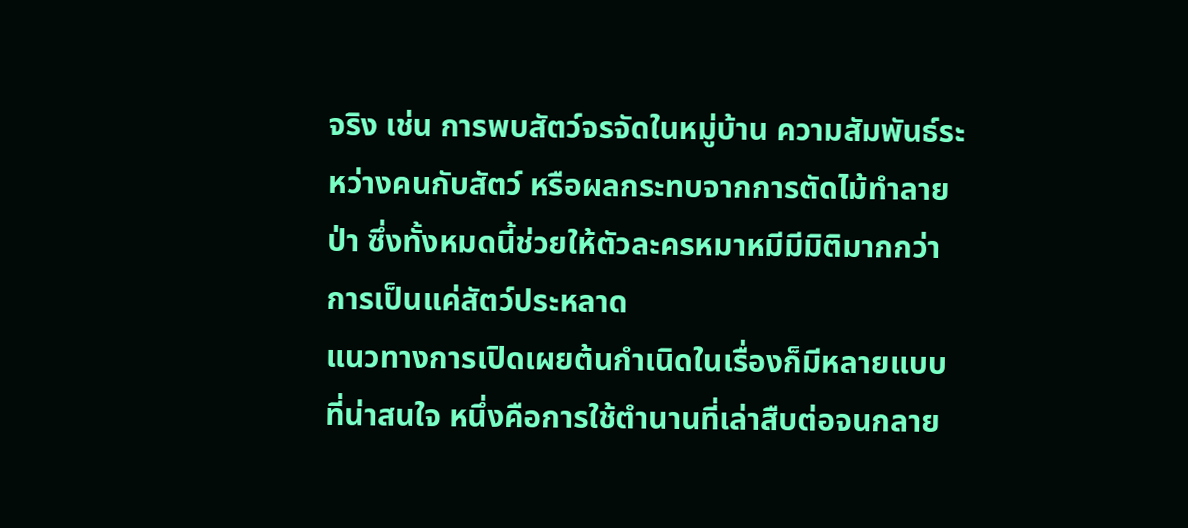จริง เช่น การพบสัตว์จรจัดในหมู่บ้าน ความสัมพันธ์ระหว่างคนกับสัตว์ หรือผลกระทบจากการตัดไม้ทำลายป่า ซึ่งทั้งหมดนี้ช่วยให้ตัวละครหมาหมีมีมิติมากกว่าการเป็นแค่สัตว์ประหลาด
แนวทางการเปิดเผยต้นกำเนิดในเรื่องก็มีหลายแบบที่น่าสนใจ หนึ่งคือการใช้ตำนานที่เล่าสืบต่อจนกลาย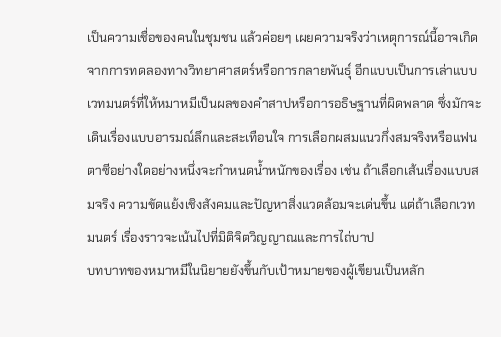เป็นความเชื่อของคนในชุมชน แล้วค่อยๆ เผยความจริงว่าเหตุการณ์นี้อาจเกิดจากการทดลองทางวิทยาศาสตร์หรือการกลายพันธุ์ อีกแบบเป็นการเล่าแบบเวทมนตร์ที่ให้หมาหมีเป็นผลของคำสาปหรือการอธิษฐานที่ผิดพลาด ซึ่งมักจะเดินเรื่องแบบอารมณ์ลึกและสะเทือนใจ การเลือกผสมแนวกึ่งสมจริงหรือแฟนตาซีอย่างใดอย่างหนึ่งจะกำหนดน้ำหนักของเรื่อง เช่น ถ้าเลือกเส้นเรื่องแบบสมจริง ความขัดแย้งเชิงสังคมและปัญหาสิ่งแวดล้อมจะเด่นขึ้น แต่ถ้าเลือกเวทมนตร์ เรื่องราวจะเน้นไปที่มิติจิตวิญญาณและการไถ่บาป
บทบาทของหมาหมีในนิยายยังขึ้นกับเป้าหมายของผู้เขียนเป็นหลัก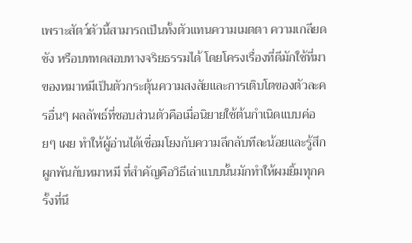เพราะสัตว์ตัวนี้สามารถเป็นทั้งตัวแทนความเมตตา ความเกลียดชัง หรือบททดสอบทางจริยธรรมได้ โดยโครงเรื่องที่ดีมักใช้ที่มาของหมาหมีเป็นตัวกระตุ้นความสงสัยและการเติบโตของตัวละครอื่นๆ ผลลัพธ์ที่ชอบส่วนตัวคือเมื่อนิยายใช้ต้นกำเนิดแบบค่อยๆ เผย ทำให้ผู้อ่านได้เชื่อมโยงกับความลึกลับทีละน้อยและรู้สึกผูกพันกับหมาหมี ที่สำคัญคือวิธีเล่าแบบนั้นมักทำให้ผมยิ้มทุกครั้งที่นึ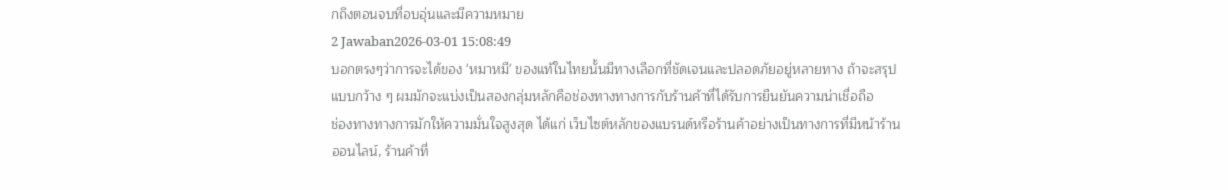กถึงตอนจบที่อบอุ่นและมีความหมาย
2 Jawaban2026-03-01 15:08:49
บอกตรงๆว่าการจะได้ของ 'หมาหมี' ของแท้ในไทยนั้นมีทางเลือกที่ชัดเจนและปลอดภัยอยู่หลายทาง ถ้าจะสรุปแบบกว้าง ๆ ผมมักจะแบ่งเป็นสองกลุ่มหลักคือช่องทางทางการกับร้านค้าที่ได้รับการยืนยันความน่าเชื่อถือ
ช่องทางทางการมักให้ความมั่นใจสูงสุด ได้แก่ เว็บไซต์หลักของแบรนด์หรือร้านค้าอย่างเป็นทางการที่มีหน้าร้านออนไลน์, ร้านค้าที่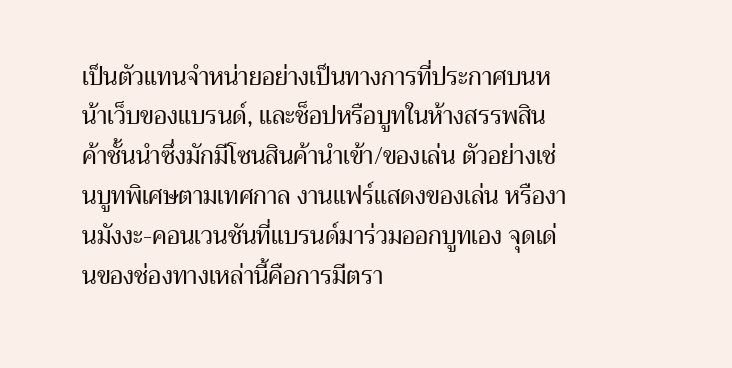เป็นตัวแทนจำหน่ายอย่างเป็นทางการที่ประกาศบนหน้าเว็บของแบรนด์, และช็อปหรือบูทในห้างสรรพสินค้าชั้นนำซึ่งมักมีโซนสินค้านำเข้า/ของเล่น ตัวอย่างเช่นบูทพิเศษตามเทศกาล งานแฟร์แสดงของเล่น หรืองานมังงะ-คอนเวนชันที่แบรนด์มาร่วมออกบูทเอง จุดเด่นของช่องทางเหล่านี้คือการมีตรา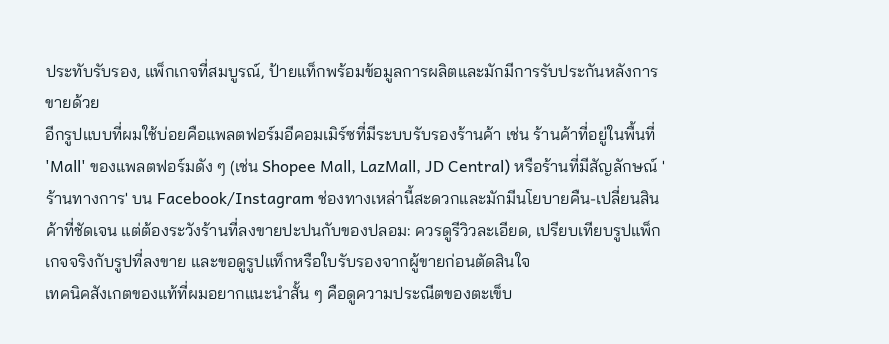ประทับรับรอง, แพ็กเกจที่สมบูรณ์, ป้ายแท็กพร้อมข้อมูลการผลิตและมักมีการรับประกันหลังการขายด้วย
อีกรูปแบบที่ผมใช้บ่อยคือแพลตฟอร์มอีคอมเมิร์ซที่มีระบบรับรองร้านค้า เช่น ร้านค้าที่อยู่ในพื้นที่ 'Mall' ของแพลตฟอร์มดัง ๆ (เช่น Shopee Mall, LazMall, JD Central) หรือร้านที่มีสัญลักษณ์ 'ร้านทางการ' บน Facebook/Instagram ช่องทางเหล่านี้สะดวกและมักมีนโยบายคืน-เปลี่ยนสินค้าที่ชัดเจน แต่ต้องระวังร้านที่ลงขายปะปนกับของปลอม: ควรดูรีวิวละเอียด, เปรียบเทียบรูปแพ็กเกจจริงกับรูปที่ลงขาย และขอดูรูปแท็กหรือใบรับรองจากผู้ขายก่อนตัดสินใจ
เทคนิคสังเกตของแท้ที่ผมอยากแนะนำสั้น ๆ คือดูความประณีตของตะเข็บ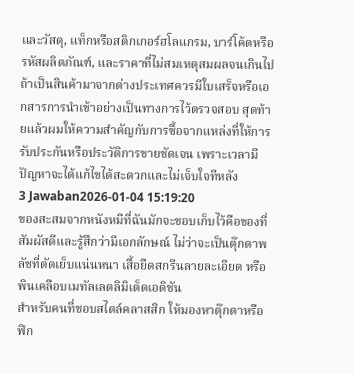และวัสดุ, แท็กหรือสติกเกอร์ฮโลแกรม, บาร์โค้ดหรือรหัสผลิตภัณฑ์, และราคาที่ไม่สมเหตุสมผลจนเกินไป ถ้าเป็นสินค้ามาจากต่างประเทศควรมีใบเสร็จหรือเอกสารการนำเข้าอย่างเป็นทางการไว้ตรวจสอบ สุดท้ายแล้วผมให้ความสำคัญกับการซื้อจากแหล่งที่ให้การรับประกันหรือประวัติการขายชัดเจน เพราะเวลามีปัญหาจะได้แก้ไขได้สะดวกและไม่เจ็บใจทีหลัง
3 Jawaban2026-01-04 15:19:20
ของสะสมจากหนังหมีที่ฉันมักจะชอบเก็บไว้คือของที่สัมผัสดีและรู้สึกว่ามีเอกลักษณ์ ไม่ว่าจะเป็นตุ๊กตาพลัชที่ตัดเย็บแน่นหนา เสื้อยืดสกรีนลายละเอียด หรือพินเคลือบเมทัลเลตลิมิเต็ดเอดิชัน
สำหรับคนที่ชอบสไตล์คลาสสิก ให้มองหาตุ๊กตาหรือฟิก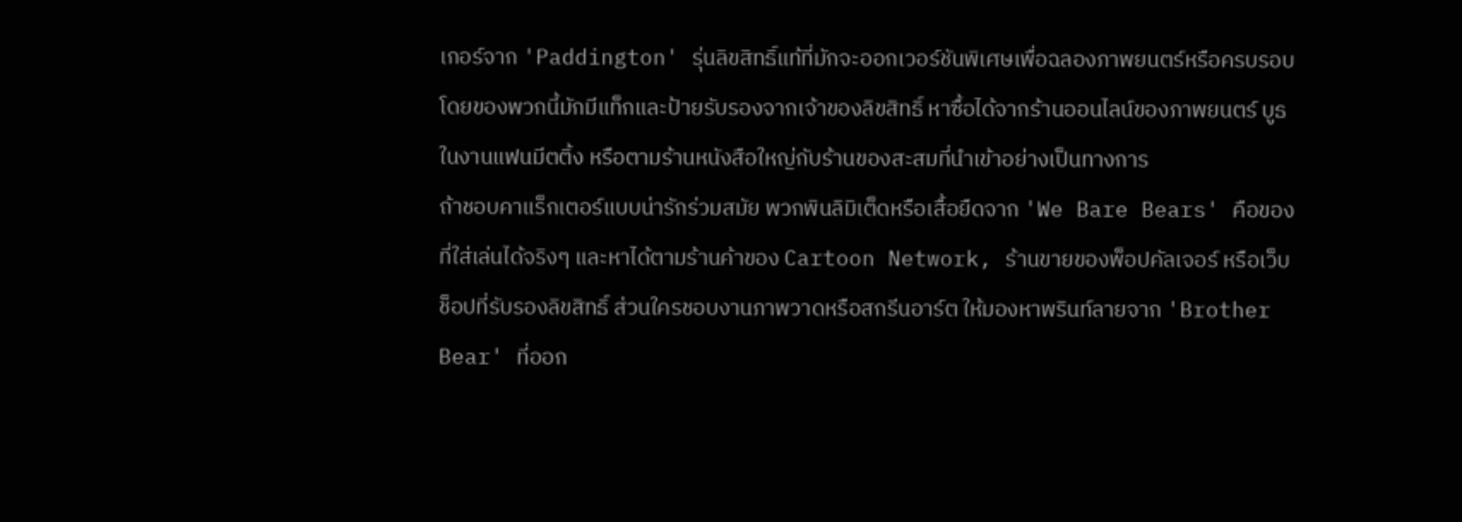เกอร์จาก 'Paddington' รุ่นลิขสิทธิ์แท้ที่มักจะออกเวอร์ชันพิเศษเพื่อฉลองภาพยนตร์หรือครบรอบ โดยของพวกนี้มักมีแท็กและป้ายรับรองจากเจ้าของลิขสิทธิ์ หาซื้อได้จากร้านออนไลน์ของภาพยนตร์ บูธในงานแฟนมีตติ้ง หรือตามร้านหนังสือใหญ่กับร้านของสะสมที่นำเข้าอย่างเป็นทางการ
ถ้าชอบคาแร็กเตอร์แบบน่ารักร่วมสมัย พวกพินลิมิเต็ดหรือเสื้อยืดจาก 'We Bare Bears' คือของที่ใส่เล่นได้จริงๆ และหาได้ตามร้านค้าของ Cartoon Network, ร้านขายของพ็อปคัลเจอร์ หรือเว็บช็อปที่รับรองลิขสิทธิ์ ส่วนใครชอบงานภาพวาดหรือสกรีนอาร์ต ให้มองหาพรินท์ลายจาก 'Brother Bear' ที่ออก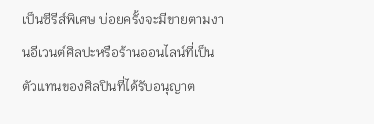เป็นซีรีส์พิเศษ บ่อยครั้งจะมีขายตามงานอีเวนต์ศิลปะหรือร้านออนไลน์ที่เป็นตัวแทนของศิลปินที่ได้รับอนุญาต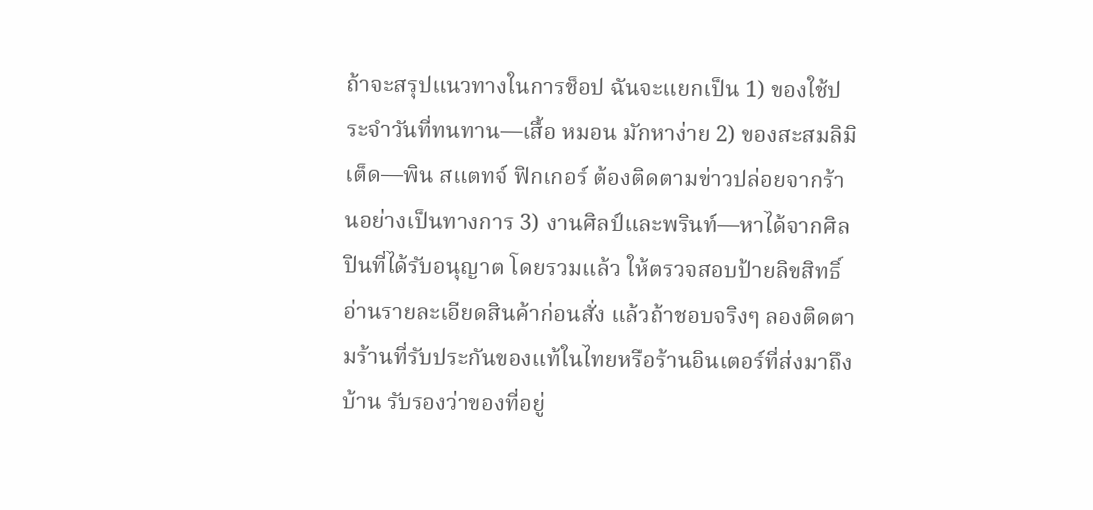ถ้าจะสรุปแนวทางในการช็อป ฉันจะแยกเป็น 1) ของใช้ประจำวันที่ทนทาน—เสื้อ หมอน มักหาง่าย 2) ของสะสมลิมิเต็ด—พิน สแตทจ์ ฟิกเกอร์ ต้องติดตามข่าวปล่อยจากร้านอย่างเป็นทางการ 3) งานศิลป์และพรินท์—หาได้จากศิลปินที่ได้รับอนุญาต โดยรวมแล้ว ให้ตรวจสอบป้ายลิขสิทธิ์ อ่านรายละเอียดสินค้าก่อนสั่ง แล้วถ้าชอบจริงๆ ลองติดตามร้านที่รับประกันของแท้ในไทยหรือร้านอินเตอร์ที่ส่งมาถึงบ้าน รับรองว่าของที่อยู่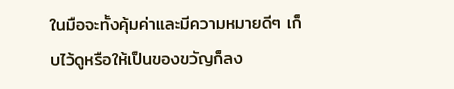ในมือจะทั้งคุ้มค่าและมีความหมายดีๆ เก็บไว้ดูหรือให้เป็นของขวัญก็ลง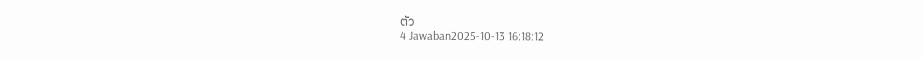ตัว
4 Jawaban2025-10-13 16:18:12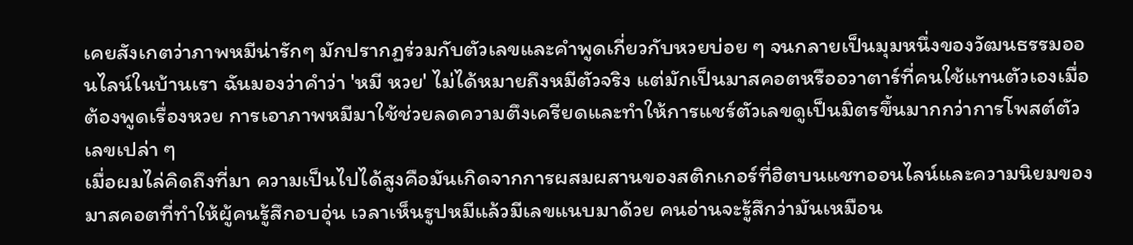เคยสังเกตว่าภาพหมีน่ารักๆ มักปรากฏร่วมกับตัวเลขและคำพูดเกี่ยวกับหวยบ่อย ๆ จนกลายเป็นมุมหนึ่งของวัฒนธรรมออนไลน์ในบ้านเรา ฉันมองว่าคำว่า 'หมี หวย' ไม่ได้หมายถึงหมีตัวจริง แต่มักเป็นมาสคอตหรืออวาตาร์ที่คนใช้แทนตัวเองเมื่อต้องพูดเรื่องหวย การเอาภาพหมีมาใช้ช่วยลดความตึงเครียดและทำให้การแชร์ตัวเลขดูเป็นมิตรขึ้นมากกว่าการโพสต์ตัวเลขเปล่า ๆ
เมื่อผมไล่คิดถึงที่มา ความเป็นไปได้สูงคือมันเกิดจากการผสมผสานของสติกเกอร์ที่ฮิตบนแชทออนไลน์และความนิยมของมาสคอตที่ทำให้ผู้คนรู้สึกอบอุ่น เวลาเห็นรูปหมีแล้วมีเลขแนบมาด้วย คนอ่านจะรู้สึกว่ามันเหมือน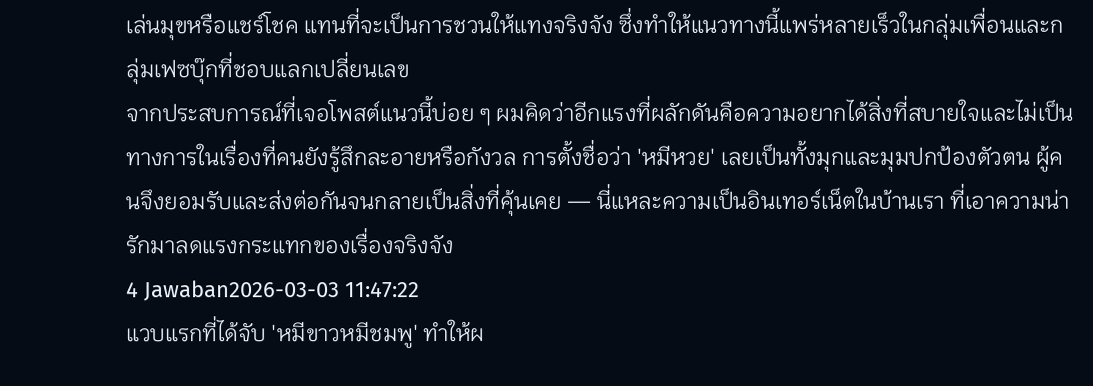เล่นมุขหรือแชร์โชค แทนที่จะเป็นการชวนให้แทงจริงจัง ซึ่งทำให้แนวทางนี้แพร่หลายเร็วในกลุ่มเพื่อนและกลุ่มเฟซบุ๊กที่ชอบแลกเปลี่ยนเลข
จากประสบการณ์ที่เจอโพสต์แนวนี้บ่อย ๆ ผมคิดว่าอีกแรงที่ผลักดันคือความอยากได้สิ่งที่สบายใจและไม่เป็นทางการในเรื่องที่คนยังรู้สึกละอายหรือกังวล การตั้งชื่อว่า 'หมีหวย' เลยเป็นทั้งมุกและมุมปกป้องตัวตน ผู้คนจึงยอมรับและส่งต่อกันจนกลายเป็นสิ่งที่คุ้นเคย — นี่แหละความเป็นอินเทอร์เน็ตในบ้านเรา ที่เอาความน่ารักมาลดแรงกระแทกของเรื่องจริงจัง
4 Jawaban2026-03-03 11:47:22
แวบแรกที่ได้จับ 'หมีขาวหมีชมพู' ทำให้ผ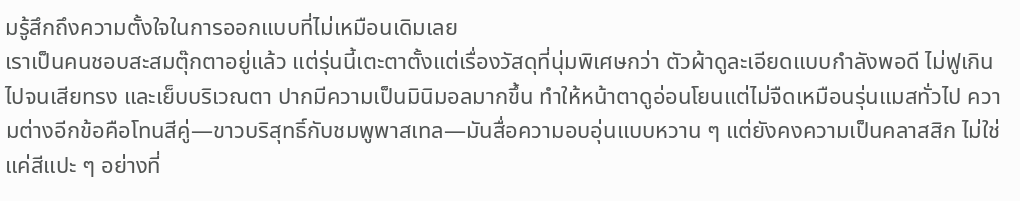มรู้สึกถึงความตั้งใจในการออกแบบที่ไม่เหมือนเดิมเลย
เราเป็นคนชอบสะสมตุ๊กตาอยู่แล้ว แต่รุ่นนี้เตะตาตั้งแต่เรื่องวัสดุที่นุ่มพิเศษกว่า ตัวผ้าดูละเอียดแบบกำลังพอดี ไม่ฟูเกินไปจนเสียทรง และเย็บบริเวณตา ปากมีความเป็นมินิมอลมากขึ้น ทำให้หน้าตาดูอ่อนโยนแต่ไม่จืดเหมือนรุ่นแมสทั่วไป ความต่างอีกข้อคือโทนสีคู่—ขาวบริสุทธิ์กับชมพูพาสเทล—มันสื่อความอบอุ่นแบบหวาน ๆ แต่ยังคงความเป็นคลาสสิก ไม่ใช่แค่สีแปะ ๆ อย่างที่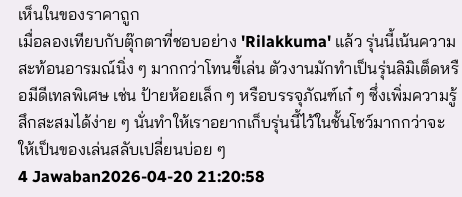เห็นในของราคาถูก
เมื่อลองเทียบกับตุ๊กตาที่ชอบอย่าง 'Rilakkuma' แล้ว รุ่นนี้เน้นความสะท้อนอารมณ์นิ่ง ๆ มากกว่าโทนขี้เล่น ตัวงานมักทำเป็นรุ่นลิมิเต็ดหรือมีดีเทลพิเศษ เช่น ป้ายห้อยเล็ก ๆ หรือบรรจุภัณฑ์เก๋ ๆ ซึ่งเพิ่มความรู้สึกสะสมได้ง่าย ๆ นั่นทำให้เราอยากเก็บรุ่นนี้ไว้ในชั้นโชว์มากกว่าจะให้เป็นของเล่นสลับเปลี่ยนบ่อย ๆ
4 Jawaban2026-04-20 21:20:58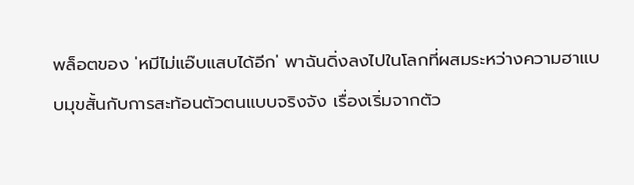พล็อตของ 'หมีไม่แอ๊บแสบได้อีก' พาฉันดิ่งลงไปในโลกที่ผสมระหว่างความฮาแบบมุขสั้นกับการสะท้อนตัวตนแบบจริงจัง เรื่องเริ่มจากตัว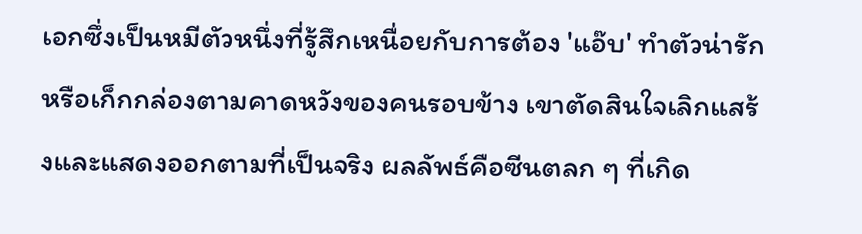เอกซึ่งเป็นหมีตัวหนึ่งที่รู้สึกเหนื่อยกับการต้อง 'แอ๊บ' ทำตัวน่ารักหรือเก็กกล่องตามคาดหวังของคนรอบข้าง เขาตัดสินใจเลิกแสร้งและแสดงออกตามที่เป็นจริง ผลลัพธ์คือซีนตลก ๆ ที่เกิด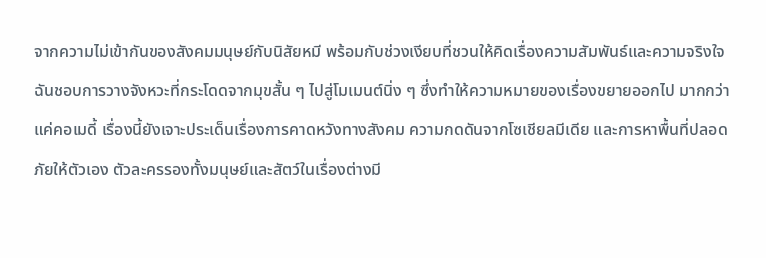จากความไม่เข้ากันของสังคมมนุษย์กับนิสัยหมี พร้อมกับช่วงเงียบที่ชวนให้คิดเรื่องความสัมพันธ์และความจริงใจ
ฉันชอบการวางจังหวะที่กระโดดจากมุขสั้น ๆ ไปสู่โมเมนต์นิ่ง ๆ ซึ่งทำให้ความหมายของเรื่องขยายออกไป มากกว่าแค่คอเมดี้ เรื่องนี้ยังเจาะประเด็นเรื่องการคาดหวังทางสังคม ความกดดันจากโซเชียลมีเดีย และการหาพื้นที่ปลอดภัยให้ตัวเอง ตัวละครรองทั้งมนุษย์และสัตว์ในเรื่องต่างมี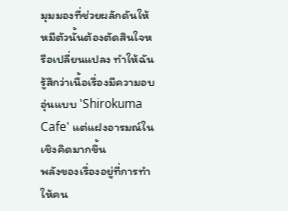มุมมองที่ช่วยผลักดันให้หมีตัวนั้นต้องตัดสินใจหรือเปลี่ยนแปลง ทำให้ฉันรู้สึกว่าเนื้อเรื่องมีความอบอุ่นแบบ 'Shirokuma Cafe' แต่แฝงอารมณ์ในเชิงคิดมากขึ้น
พลังของเรื่องอยู่ที่การทำให้คน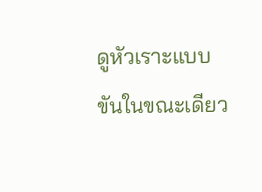ดูหัวเราะแบบขันในขณะเดียว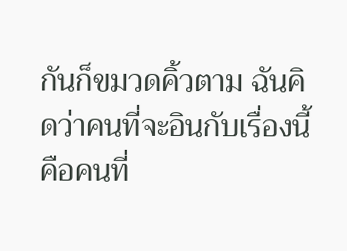กันก็ขมวดคิ้วตาม ฉันคิดว่าคนที่จะอินกับเรื่องนี้คือคนที่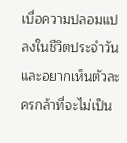เบื่อความปลอมแปลงในชีวิตประจำวันและอยากเห็นตัวละครกล้าที่จะไม่เป็น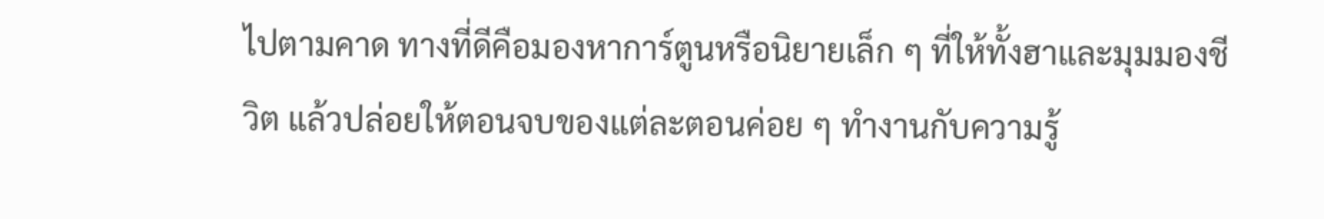ไปตามคาด ทางที่ดีคือมองหาการ์ตูนหรือนิยายเล็ก ๆ ที่ให้ทั้งฮาและมุมมองชีวิต แล้วปล่อยให้ตอนจบของแต่ละตอนค่อย ๆ ทำงานกับความรู้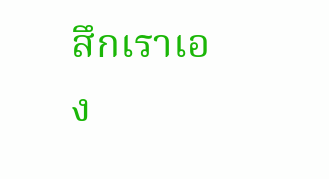สึกเราเอง